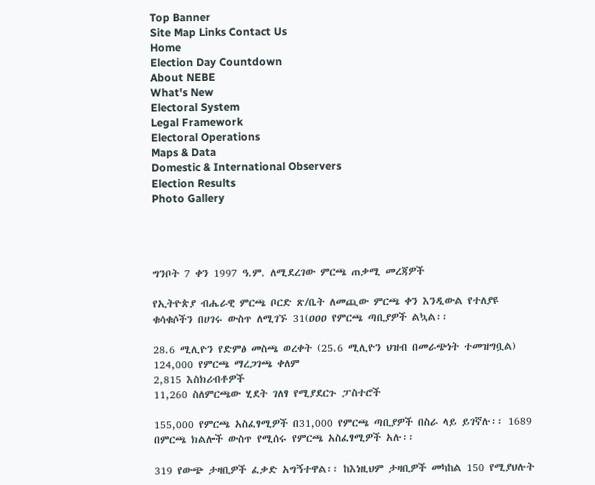Top Banner
Site Map Links Contact Us
Home
Election Day Countdown
About NEBE
What's New
Electoral System
Legal Framework
Electoral Operations
Maps & Data
Domestic & International Observers
Election Results
Photo Gallery




ግንቦት 7 ቀን 1997 ዓ.ም. ለሚደረገው ምርጫ ጠቃሚ መረጃዎች

የኢትዮጵያ ብሔራዊ ምርጫ ቦርድ ጽ/ቤት ለመጪው ምርጫ ቀን እንዲውል የተለያዩ ቁሳቁሶችን በሀገሩ ውስጥ ለሚገኙ 31(ዐዐዐ የምርጫ ጣቢያዎች ልኳል፡፡

28.6 ሚሊዮን የድምፅ መስጫ ወረቀት (25.6 ሚሊዮን ህዝብ በመራጭነት ተመዝግቧል)
124,000 የምርጫ ማረጋገጫ ቀለም
2,815 እስክሪብቶዎች
11,260 ስለምርጫው ሂደት ገለፃ የሚያደርጉ ፓስተሮች

155,000 የምርጫ አስፈፃሚዎች በ31,000 የምርጫ ጣቢያዎች በስራ ላይ ይገኛሉ፡፡ 1689 በምርጫ ክልሎች ውስጥ የሚሰሩ የምርጫ አስፈፃሚዎች አሉ፡፡

319 የውጭ ታዛቢዎች ፈቃድ አግኝተዋል፡፡ ከእነዚህም ታዛቢዎች መካከል 150 የሚያህሉት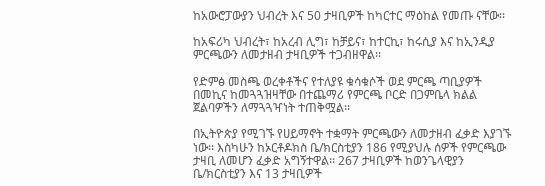ከአውሮፓውያን ህብረት እና 50 ታዛቢዎች ከካርተር ማዕከል የመጡ ናቸው፡፡

ከአፍሪካ ህብረት፣ ከአረብ ሊግ፣ ከቻይና፣ ከተርኪ፣ ከሩሲያ እና ከኢንዲያ ምርጫውን ለመታዘብ ታዛቢዎች ተጋብዘዋል፡፡

የድምፅ መስጫ ወረቀቶችና የተለያዩ ቁሳቁሶች ወደ ምርጫ ጣቢያዎች በመኪና ከመጓጓዝዛቸው በተጨማሪ የምርጫ ቦርድ በጋምቤላ ክልል ጀልባዎችን ለማጓጓዣነት ተጠቅሟል፡፡

በኢትዮጵያ የሚገኙ የሀይማኖት ተቋማት ምርጫውን ለመታዘብ ፈቃድ እያገኙ ነው፡፡ እስካሁን ከኦርቶዶክስ ቤ/ክርስቲያን 186 የሚያህሉ ሰዎች የምርጫው ታዛቢ ለመሆን ፈቃድ አግኝተዋል፡፡ 267 ታዛቢዎች ከወንጌላዊያን ቤ/ክርስቲያን እና 13 ታዛቢዎች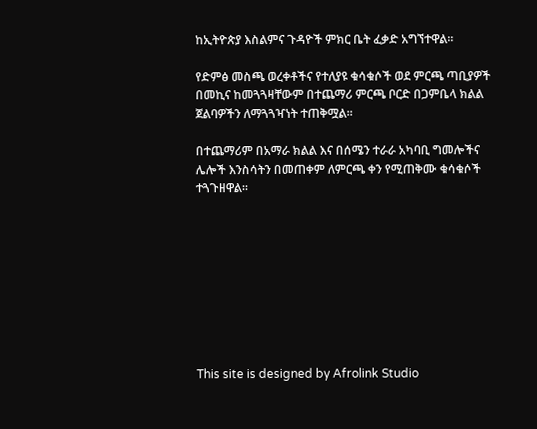ከኢትዮጵያ እስልምና ጉዳዮች ምክር ቤት ፈቃድ አግኘተዋል፡፡

የድምፅ መስጫ ወረቀቶችና የተለያዩ ቁሳቁሶች ወደ ምርጫ ጣቢያዎች በመኪና ከመጓጓዛቸውም በተጨማሪ ምርጫ ቦርድ በጋምቤላ ክልል ጀልባዎችን ለማጓጓዣነት ተጠቅሟል፡፡

በተጨማሪም በአማራ ክልል እና በሰሜን ተራራ አካባቢ ግመሎችና ሌሎች እንስሳትን በመጠቀም ለምርጫ ቀን የሚጠቅሙ ቁሳቁሶች ተጓጉዘዋል፡፡









This site is designed by Afrolink Studio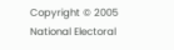Copyright © 2005 National Electoral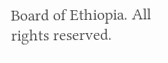Board of Ethiopia. All rights reserved.